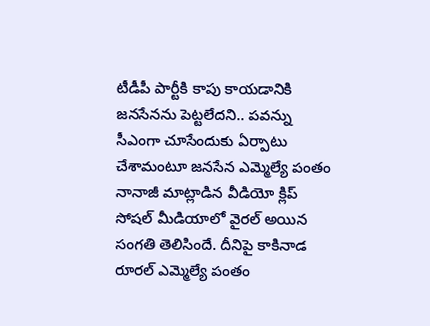టీడీపీ పార్టీకి కాపు కాయడానికి జనసేనను పెట్టలేదని.. పవన్ను సీఎంగా చూసేందుకు ఏర్పాటు చేశామంటూ జనసేన ఎమ్మెల్యే పంతం నానాజీ మాట్లాడిన వీడియో క్లిప్ సోషల్ మీడియాలో వైరల్ అయిన సంగతి తెలిసిందే. దీనిపై కాకినాడ రూరల్ ఎమ్మెల్యే పంతం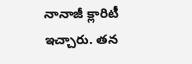నానాజీ క్లారిటీ ఇచ్చారు. తన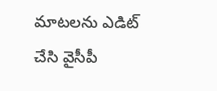మాటలను ఎడిట్ చేసి వైసీపీ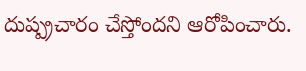దుష్ప్రచారం చేస్తోందని ఆరోపించారు.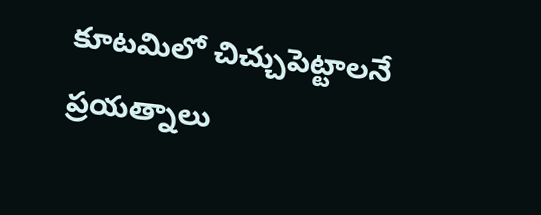కూటమిలో చిచ్చుపెట్టాలనే ప్రయత్నాలు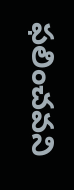ఫలించవని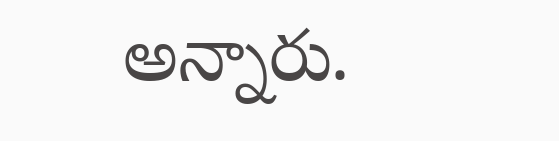అన్నారు.